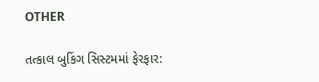OTHER

તત્કાલ બુકિંગ સિસ્ટમમાં ફેરફાર: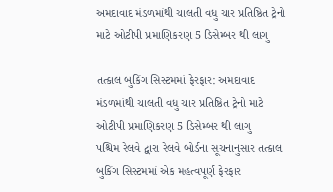અમદાવાદ મંડળમાંથી ચાલતી વધુ ચાર પ્રતિષ્ઠિત ટ્રેનો માટે ઓટીપી પ્રમાણિકરણ 5 ડિસેમ્બર થી લાગુ

તત્કાલ બુકિંગ સિસ્ટમમાં ફેરફાર: અમદાવાદ મંડળમાંથી ચાલતી વધુ ચાર પ્રતિષ્ઠિત ટ્રેનો માટે ઓટીપી પ્રમાણિકરણ 5 ડિસેમ્બર થી લાગુ
પશ્ચિમ રેલવે દ્વારા રેલવે બોર્ડના સૂચનાનુસાર તત્કાલ બુકિંગ સિસ્ટમમાં એક મહત્વપૂર્ણ ફેરફાર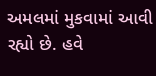અમલમાં મુકવામાં આવી રહ્યો છે. હવે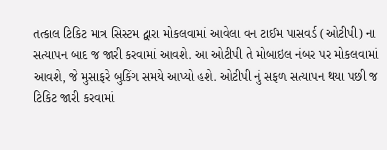તત્કાલ ટિકિટ માત્ર સિસ્ટમ દ્વારા મોકલવામાં આવેલા વન ટાઈમ પાસવર્ડ (ઓટીપી) ના સત્યાપન બાદ જ જારી કરવામાં આવશે. આ ઓટીપી તે મોબાઇલ નંબર પર મોકલવામાં આવશે, જે મુસાફરે બુકિંગ સમયે આપ્યો હશે. ઓટીપી નું સફળ સત્યાપન થયા પછી જ ટિકિટ જારી કરવામાં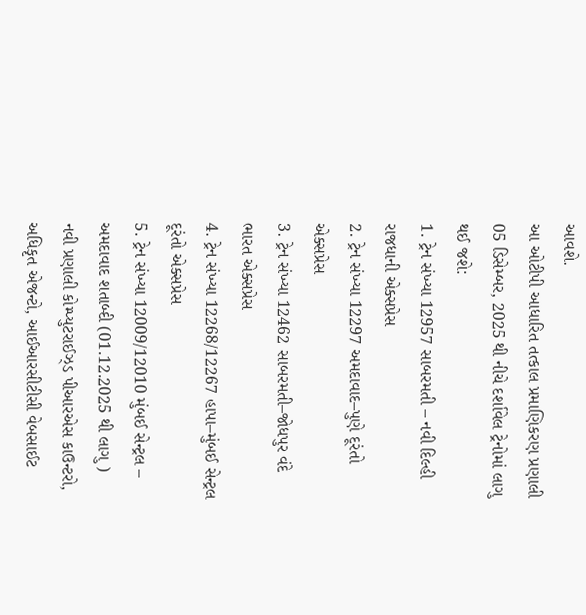આવશે.
આ ઓટીપી આધારિત તત્કાલ પ્રમાણિકરણ પ્રણાલી 05 ડિસેમ્બર, 2025 થી નીચે દર્શાવેલ ટ્રેનોમાં લાગુ થઈ જશે:
1. ટ્રેન સંખ્યા 12957 સાબરમતી – નવી દિલ્હી રાજધાની એક્સપ્રેસ
2. ટ્રેન સંખ્યા 12297 અમદાવાદ–પુણે દૂરંતો એક્સપ્રેસ
3. ટ્રેન સંખ્યા 12462 સાબરમતી–જોધપુર વંદે ભારત એક્સપ્રેસ
4. ટ્રેન સંખ્યા 12268/12267 હાપા–મુંબઈ સેન્ટ્રલ દૂરંતો એક્સપ્રેસ
5. ટ્રેન સંખ્યા 12009/12010 મુંબઈ સેન્ટ્રલ – અમદાવાદ શતાબ્દી (01.12.2025 થી લાગુ )
નવી પ્રણાલી કોમ્પ્યુટરાઈઝ્ડ પીઆરએસ કાઉન્ટરો, અધિકૃત એજન્ટો, આઈઆરસીટીસી વેબસાઈટ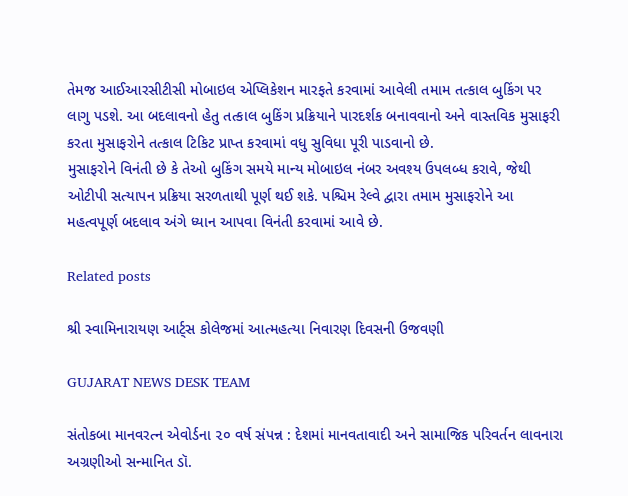તેમજ આઈઆરસીટીસી મોબાઇલ એપ્લિકેશન મારફતે કરવામાં આવેલી તમામ તત્કાલ બુકિંગ પર લાગુ પડશે. આ બદલાવનો હેતુ તત્કાલ બુકિંગ પ્રક્રિયાને પારદર્શક બનાવવાનો અને વાસ્તવિક મુસાફરી કરતા મુસાફરોને તત્કાલ ટિકિટ પ્રાપ્ત કરવામાં વધુ સુવિધા પૂરી પાડવાનો છે.
મુસાફરોને વિનંતી છે કે તેઓ બુકિંગ સમયે માન્ય મોબાઇલ નંબર અવશ્ય ઉપલબ્ધ કરાવે, જેથી ઓટીપી સત્યાપન પ્રક્રિયા સરળતાથી પૂર્ણ થઈ શકે. પશ્ચિમ રેલ્વે દ્વારા તમામ મુસાફરોને આ મહત્વપૂર્ણ બદલાવ અંગે ધ્યાન આપવા વિનંતી કરવામાં આવે છે.

Related posts

શ્રી સ્વામિનારાયણ આર્ટ્સ કોલેજમાં આત્મહત્યા નિવારણ દિવસની ઉજવણી

GUJARAT NEWS DESK TEAM

સંતોકબા માનવરત્ન એવોર્ડના ૨૦ વર્ષ સંપન્ન : દેશમાં માનવતાવાદી અને સામાજિક પરિવર્તન લાવનારા અગ્રણીઓ સન્માનિત ડૉ.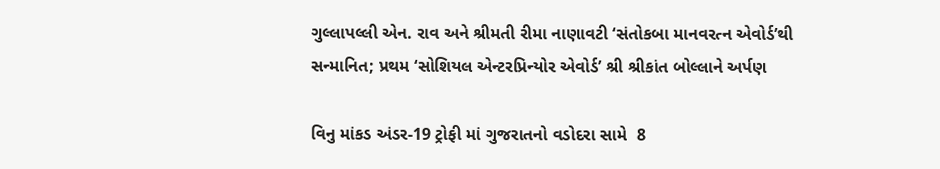ગુલ્લાપલ્લી એન. રાવ અને શ્રીમતી રીમા નાણાવટી ‘સંતોકબા માનવરત્ન એવોર્ડ’થી સન્માનિત; પ્રથમ ‘સોશિયલ એન્ટરપ્રિન્યોર એવોર્ડ’ શ્રી શ્રીકાંત બોલ્લાને અર્પણ

વિનુ માંકડ અંડર-19 ટ્રોફી માં ગુજરાતનો વડોદરા સામે  8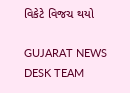વિકેટે વિજચ થયો

GUJARAT NEWS DESK TEAM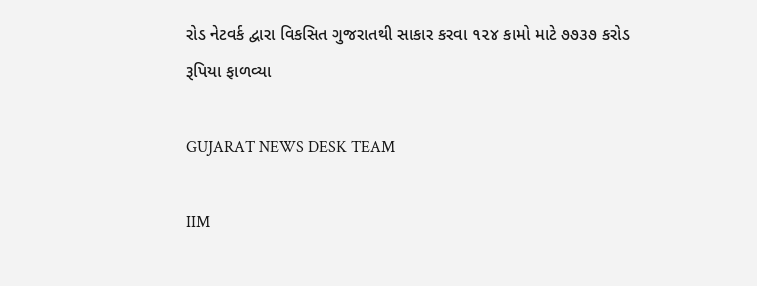રોડ નેટવર્ક દ્વારા વિકસિત ગુજરાતથી સાકાર કરવા ૧૨૪ કામો માટે ૭૭૩૭ કરોડ રૂપિયા ફાળવ્યા

GUJARAT NEWS DESK TEAM

IIM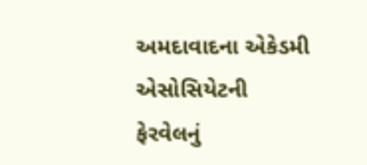અમદાવાદના એકેડમી એસોસિયેટની ફેરવેલનું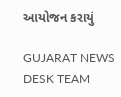આયોજન કરાયું

GUJARAT NEWS DESK TEAM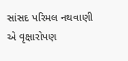સાંસદ પરિમલ નથવાણી એ વૃક્ષારોપણ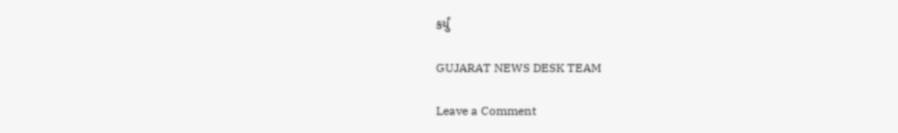કર્યું

GUJARAT NEWS DESK TEAM

Leave a Comment